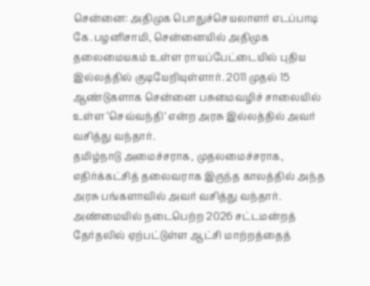சென்னை: அதிமுக பொதுச்செயலாளர் எடப்பாடி கே.பழனிசாமி, சென்னையில் அதிமுக தலைமையகம் உள்ள ராயப்பேட்டையில் புதிய இல்லத்தில் குடியேறியுள்ளார். 2011 முதல் 15 ஆண்டுகளாக சென்னை பசுமைவழிச் சாலையில் உள்ள ‘செவ்வந்தி’ என்ற அரசு இல்லத்தில் அவர் வசித்து வந்தார்.
தமிழ்நாடு அமைச்சராக, முதலமைச்சராக, எதிர்க்கட்சித் தலைவராக இருந்த காலத்தில் அந்த அரசு பங்களாவில் அவர் வசித்து வந்தார். அண்மையில் நடைபெற்ற 2026 சட்டமன்றத் தேர்தலில் ஏற்பட்டுள்ள ஆட்சி மாற்றத்தைத்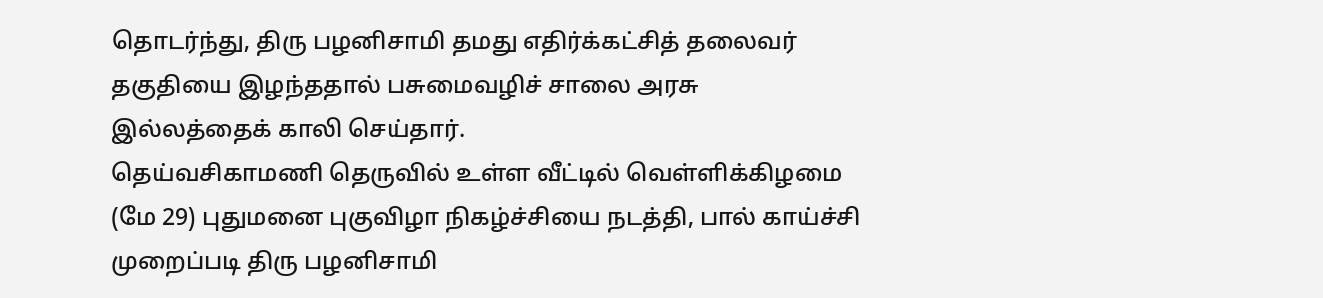தொடர்ந்து, திரு பழனிசாமி தமது எதிர்க்கட்சித் தலைவர் தகுதியை இழந்ததால் பசுமைவழிச் சாலை அரசு இல்லத்தைக் காலி செய்தார்.
தெய்வசிகாமணி தெருவில் உள்ள வீட்டில் வெள்ளிக்கிழமை (மே 29) புதுமனை புகுவிழா நிகழ்ச்சியை நடத்தி, பால் காய்ச்சி முறைப்படி திரு பழனிசாமி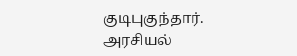குடிபுகுந்தார்.
அரசியல்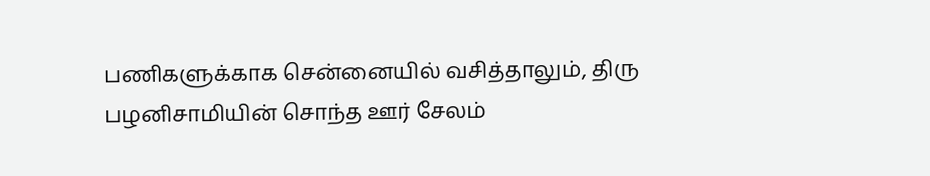பணிகளுக்காக சென்னையில் வசித்தாலும், திரு பழனிசாமியின் சொந்த ஊர் சேலம்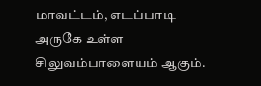மாவட்டம், எடப்பாடி அருகே உள்ள சிலுவம்பாளையம் ஆகும்.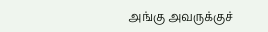அங்கு அவருக்குச்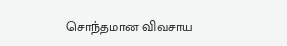சொந்தமான விவசாய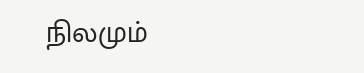நிலமும்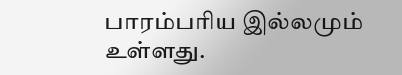பாரம்பரிய இல்லமும் உள்ளது.